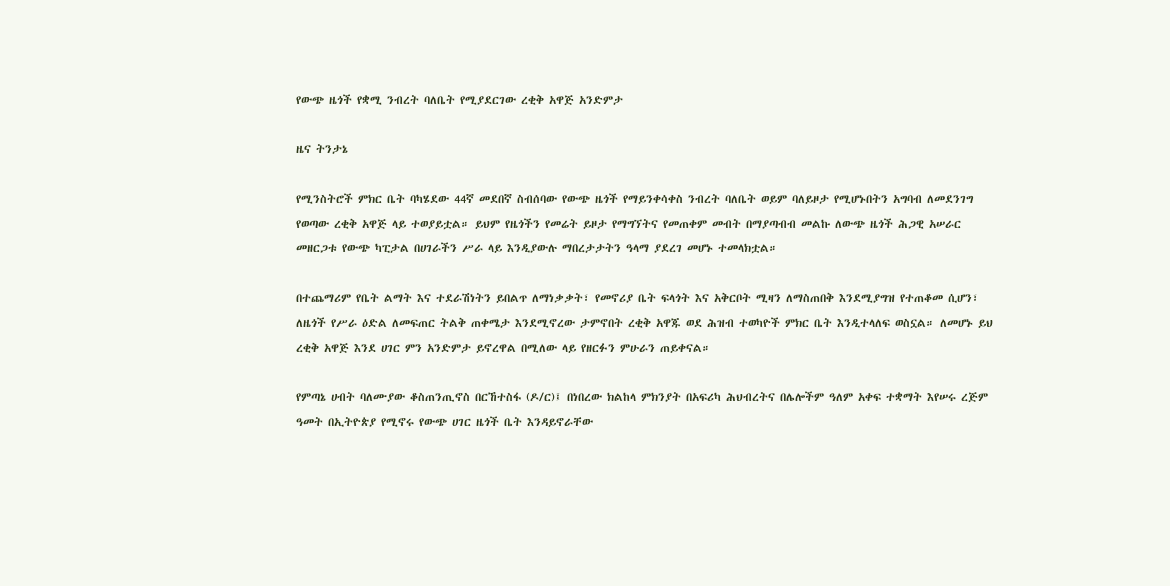የውጭ ዜጎች የቋሚ ንብረት ባለቤት የሚያደርገው ረቂቅ አዋጅ አንድምታ

ዜና ትንታኔ

የሚንስትሮች ምክር ቤት ባካሄደው 44ኛ መደበኛ ስብሰባው የውጭ ዜጎች የማይንቀሳቀስ ንብረት ባለቤት ወይም ባለይዞታ የሚሆኑበትን አግባብ ለመደንገግ የወጣው ረቂቅ አዋጅ ላይ ተወያይቷል። ይህም የዜጎችን የመሬት ይዞታ የማግኘትና የመጠቀም መብት በማያጣብብ መልኩ ለውጭ ዜጎች ሕጋዊ አሠራር መዘርጋቱ የውጭ ካፒታል በሀገራችን ሥራ ላይ እንዲያውሉ ማበረታታትን ዓላማ ያደረገ መሆኑ ተመላክቷል።

በተጨማሪም የቤት ልማት እና ተደራሽነትን ይበልጥ ለማነቃቃት፣ የመኖሪያ ቤት ፍላጎት እና አቅርቦት ሚዛን ለማስጠበቅ እንደሚያግዝ የተጠቆመ ሲሆን፣ ለዜጎች የሥራ ዕድል ለመፍጠር ትልቅ ጠቀሜታ እንደሚኖረው ታምኖበት ረቂቅ አዋጁ ወደ ሕዝብ ተወካዮች ምክር ቤት እንዲተላለፍ ወስኗል። ለመሆኑ ይህ ረቂቅ አዋጅ እንደ ሀገር ምን አንድምታ ይኖረዋል በሚለው ላይ የዘርፉን ምሁራን ጠይቀናል።

የምጣኔ ሀብት ባለሙያው ቆስጠንጢኖስ በርኸተስፋ (ዶ/ር)፤ በነበረው ክልከላ ምክንያት በአፍሪካ ሕህብረትና በሌሎችም ዓለም አቀፍ ተቋማት እየሠሩ ረጅም ዓመት በኢትዮጵያ የሚኖሩ የውጭ ሀገር ዜጎች ቤት እንዳይኖራቸው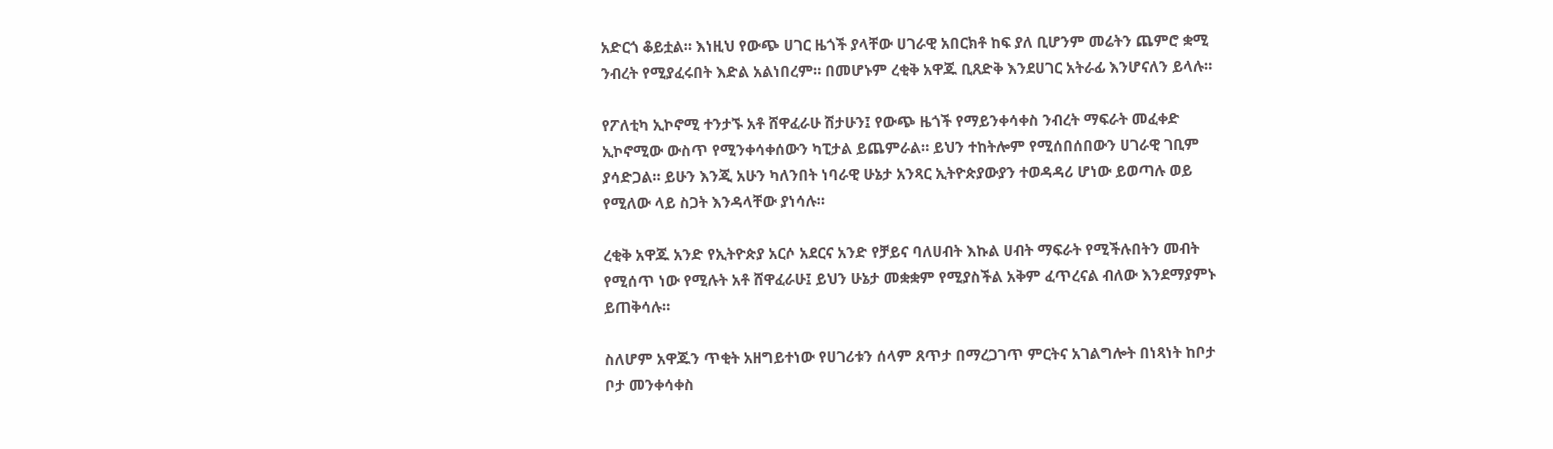አድርጎ ቆይቷል። እነዚህ የውጭ ሀገር ዜጎች ያላቸው ሀገራዊ አበርክቶ ከፍ ያለ ቢሆንም መሬትን ጨምሮ ቋሚ ንብረት የሚያፈሩበት እድል አልነበረም። በመሆኑም ረቂቅ አዋጁ ቢጸድቅ እንደሀገር አትራፊ እንሆናለን ይላሉ።

የፖለቲካ ኢኮኖሚ ተንታኙ አቶ ሸዋፈራሁ ሽታሁን፤ የውጭ ዜጎች የማይንቀሳቀስ ንብረት ማፍራት መፈቀድ ኢኮኖሚው ውስጥ የሚንቀሳቀሰውን ካፒታል ይጨምራል። ይህን ተከትሎም የሚሰበሰበውን ሀገራዊ ገቢም ያሳድጋል። ይሁን እንጂ አሁን ካለንበት ነባራዊ ሁኔታ አንጻር ኢትዮጵያውያን ተወዳዳሪ ሆነው ይወጣሉ ወይ የሚለው ላይ ስጋት እንዳላቸው ያነሳሉ።

ረቂቅ አዋጁ አንድ የኢትዮጵያ አርሶ አደርና አንድ የቻይና ባለሀብት እኩል ሀብት ማፍራት የሚችሉበትን መብት የሚሰጥ ነው የሚሉት አቶ ሸዋፈራሁ፤ ይህን ሁኔታ መቋቋም የሚያስችል አቅም ፈጥረናል ብለው እንደማያምኑ ይጠቅሳሉ።

ስለሆም አዋጁን ጥቂት አዘግይተነው የሀገሪቱን ሰላም ጸጥታ በማረጋገጥ ምርትና አገልግሎት በነጻነት ከቦታ ቦታ መንቀሳቀስ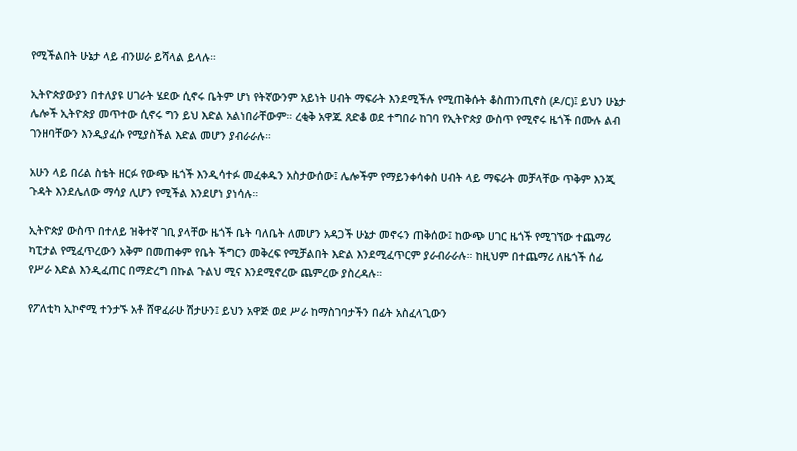የሚችልበት ሁኔታ ላይ ብንሠራ ይሻላል ይላሉ።

ኢትዮጵያውያን በተለያዩ ሀገራት ሄደው ሲኖሩ ቤትም ሆነ የትኛውንም አይነት ሀብት ማፍራት እንደሚችሉ የሚጠቅሱት ቆስጠንጢኖስ (ዶ/ር)፤ ይህን ሁኔታ ሌሎች ኢትዮጵያ መጥተው ሲኖሩ ግን ይህ እድል አልነበራቸውም። ረቂቅ አዋጁ ጸድቆ ወደ ተግበራ ከገባ የኢትዮጵያ ውስጥ የሚኖሩ ዜጎች በሙሉ ልብ ገንዘባቸውን እንዲያፈሱ የሚያስችል እድል መሆን ያብራራሉ።

አሁን ላይ በሪል ስቴት ዘርፉ የውጭ ዜጎች እንዲሳተፉ መፈቀዱን አስታውሰው፤ ሌሎችም የማይንቀሳቀስ ሀብት ላይ ማፍራት መቻላቸው ጥቅም እንጂ ጉዳት እንደሌለው ማሳያ ሊሆን የሚችል እንደሆነ ያነሳሉ።

ኢትዮጵያ ውስጥ በተለይ ዝቅተኛ ገቢ ያላቸው ዜጎች ቤት ባለቤት ለመሆን አዳጋች ሁኔታ መኖሩን ጠቅሰው፤ ከውጭ ሀገር ዜጎች የሚገኘው ተጨማሪ ካፒታል የሚፈጥረውን አቅም በመጠቀም የቤት ችግርን መቅረፍ የሚቻልበት እድል እንደሚፈጥርም ያራብራራሉ። ከዚህም በተጨማሪ ለዜጎች ሰፊ የሥራ እድል እንዲፈጠር በማድረግ በኩል ጉልህ ሚና እንደሚኖረው ጨምረው ያስረዳሉ።

የፖለቲካ ኢኮኖሚ ተንታኙ አቶ ሸዋፈራሁ ሽታሁን፤ ይህን አዋጅ ወደ ሥራ ከማስገባታችን በፊት አስፈላጊውን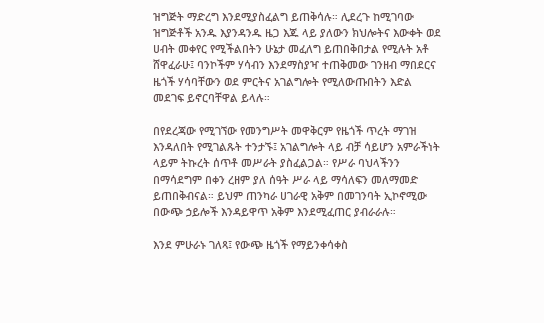ዝግጅት ማድረግ እንደሚያስፈልግ ይጠቅሳሉ። ሊደረጉ ከሚገባው ዝግጅቶች አንዱ እያንዳንዱ ዜጋ እጁ ላይ ያለውን ክህሎትና እውቀት ወደ ሀብት መቀየር የሚችልበትን ሁኔታ መፈለግ ይጠበቅበታል የሚሉት አቶ ሸዋፈራሁ፤ ባንኮችም ሃሳብን እንደማስያዣ ተጠቅመው ገንዘብ ማበደርና ዜጎች ሃሳባቸውን ወደ ምርትና አገልግሎት የሚለውጡበትን እድል መደገፍ ይኖርባቸዋል ይላሉ።

በየደረጃው የሚገኘው የመንግሥት መዋቅርም የዜጎች ጥረት ማገዝ እንዳለበት የሚገልጹት ተንታኙ፤ አገልግሎት ላይ ብቻ ሳይሆን አምራችነት ላይም ትኩረት ሰጥቶ መሥራት ያስፈልጋል። የሥራ ባህላችንን በማሳደግም በቀን ረዘም ያለ ሰዓት ሥራ ላይ ማሳለፍን መለማመድ ይጠበቅብናል። ይህም ጠንካራ ሀገራዊ አቅም በመገንባት ኢኮኖሚው በውጭ ኃይሎች እንዳይዋጥ አቅም እንደሚፈጠር ያብራራሉ።

እንደ ምሁራኑ ገለጻ፤ የውጭ ዜጎች የማይንቀሳቀስ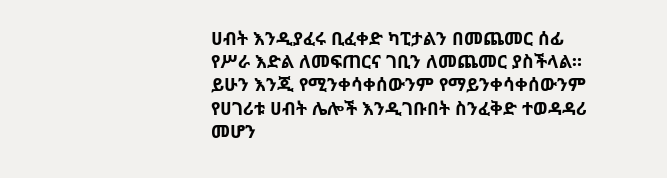ሀብት እንዲያፈሩ ቢፈቀድ ካፒታልን በመጨመር ሰፊ የሥራ እድል ለመፍጠርና ገቢን ለመጨመር ያስችላል። ይሁን እንጂ የሚንቀሳቀሰውንም የማይንቀሳቀሰውንም የሀገሪቱ ሀብት ሌሎች እንዲገቡበት ስንፈቅድ ተወዳዳሪ መሆን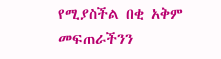የሚያስችል በቂ አቅም መፍጠራችንን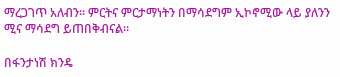ማረጋገጥ አለብን። ምርትና ምርታማነትን በማሳደግም ኢኮኖሚው ላይ ያለንን ሚና ማሳደግ ይጠበቅብናል።

በፋንታነሽ ክንዴ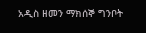አዲስ ዘመን ማክሰኞ ግንቦት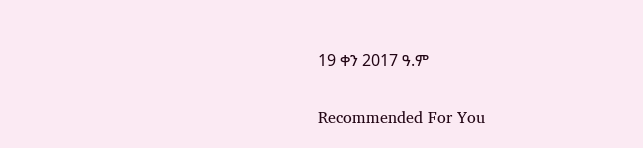19 ቀን 2017 ዓ.ም

Recommended For You